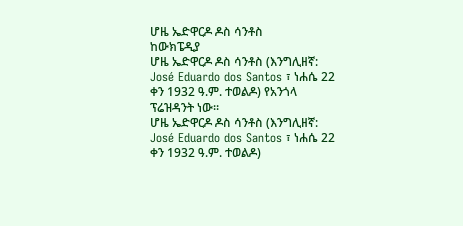ሆዜ ኤድዋርዶ ዶስ ሳንቶስ
ከውክፔዲያ
ሆዜ ኤድዋርዶ ዶስ ሳንቶስ (እንግሊዘኛ: José Eduardo dos Santos ፣ ነሐሴ 22 ቀን 1932 ዓ.ም. ተወልዶ) የአንጎላ ፕሬዝዳንት ነው።
ሆዜ ኤድዋርዶ ዶስ ሳንቶስ (እንግሊዘኛ: José Eduardo dos Santos ፣ ነሐሴ 22 ቀን 1932 ዓ.ም. ተወልዶ)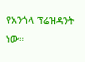የአንጎላ ፕሬዝዳንት ነው።